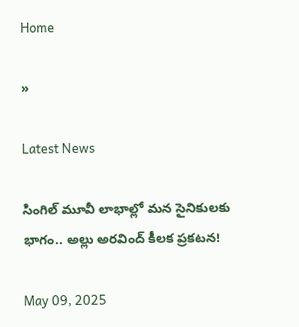Home

»

Latest News

సింగిల్ మూవీ లాభాల్లో మన సైనికులకు భాగం.. అల్లు అరవింద్ కీలక ప్రకటన!

May 09, 2025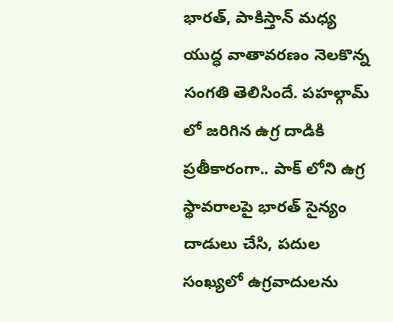భారత్, పాకిస్తాన్ మధ్య యుద్ధ వాతావరణం నెలకొన్న సంగతి తెలిసిందే. పహల్గామ్ లో జరిగిన ఉగ్ర దాడికి ప్రతీకారంగా.. పాక్ లోని ఉగ్ర స్థావరాలపై భారత్ సైన్యం దాడులు చేసి, పదుల సంఖ్యలో ఉగ్రవాదులను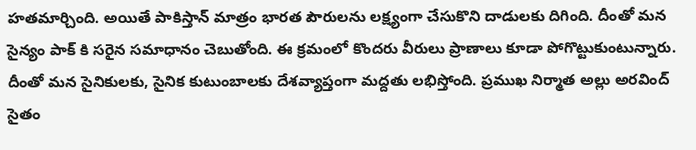హతమార్చింది. అయితే పాకిస్తాన్ మాత్రం భారత పౌరులను లక్ష్యంగా చేసుకొని దాడులకు దిగింది. దీంతో మన సైన్యం పాక్ కి సరైన సమాధానం చెబుతోంది. ఈ క్రమంలో కొందరు వీరులు ప్రాణాలు కూడా పోగొట్టుకుంటున్నారు. దీంతో మన సైనికులకు, సైనిక కుటుంబాలకు దేశవ్యాప్తంగా మద్దతు లభిస్తోంది. ప్రముఖ నిర్మాత అల్లు అరవింద్ సైతం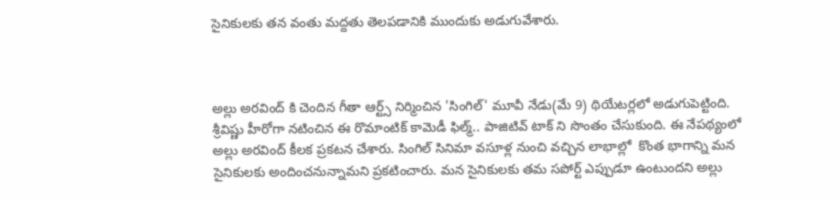సైనికులకు తన వంతు మద్దతు తెలపడానికి ముందుకు అడుగువేశారు.



అల్లు అరవింద్ కి చెందిన గీతా ఆర్ట్స్ నిర్మించిన 'సింగిల్' మూవీ నేడు(మే 9) థియేటర్లలో అడుగుపెట్టింది. శ్రీవిష్ణు హీరోగా నటించిన ఈ రొమాంటిక్ కామెడీ ఫిల్మ్.. పాజిటివ్ టాక్ ని సొంతం చేసుకుంది. ఈ నేపథ్యంలో అల్లు అరవింద్ కీలక ప్రకటన చేశారు. సింగిల్ సినిమా వసూళ్ల నుంచి వచ్చిన లాభాల్లో  కొంత భాగాన్ని మన సైనికులకు అందించనున్నామని ప్రకటించారు. మన సైనికులకు తమ సపోర్ట్ ఎప్పుడూ ఉంటుందని అల్లు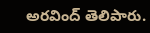అరవింద్ తెలిపారు.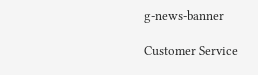g-news-banner

Customer Service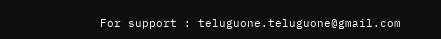For support : teluguone.teluguone@gmail.com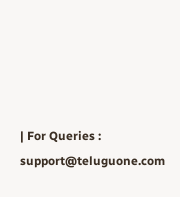| For Queries : support@teluguone.com